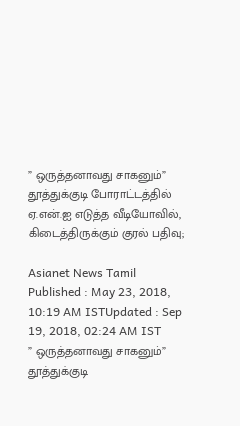” ஒருத்தனாவது சாகனும்” தூத்துக்குடி போராட்டத்தில் ஏ.என்.ஐ எடுத்த வீடியோவில், கிடைத்திருக்கும் குரல் பதிவு;

Asianet News Tamil
Published : May 23, 2018, 10:19 AM ISTUpdated : Sep 19, 2018, 02:24 AM IST
” ஒருத்தனாவது சாகனும்” தூத்துக்குடி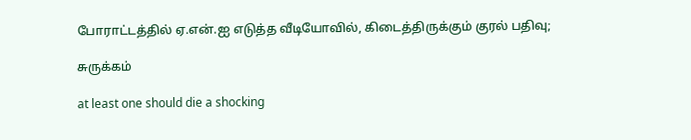போராட்டத்தில் ஏ.என்.ஐ எடுத்த வீடியோவில், கிடைத்திருக்கும் குரல் பதிவு;

சுருக்கம்

at least one should die a shocking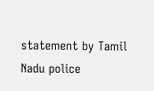statement by Tamil Nadu police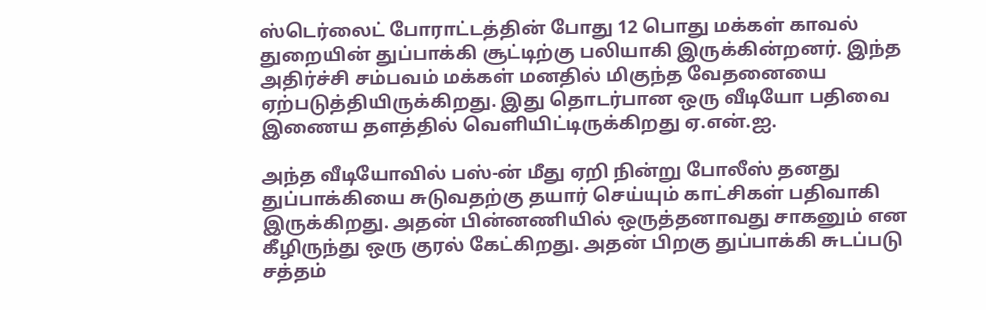ஸ்டெர்லைட் போராட்டத்தின் போது 12 பொது மக்கள் காவல் துறையின் துப்பாக்கி சூட்டிற்கு பலியாகி இருக்கின்றனர். இந்த அதிர்ச்சி சம்பவம் மக்கள் மனதில் மிகுந்த வேதனையை ஏற்படுத்தியிருக்கிறது. இது தொடர்பான ஒரு வீடியோ பதிவை இணைய தளத்தில் வெளியிட்டிருக்கிறது ஏ.என்.ஐ.

அந்த வீடியோவில் பஸ்-ன் மீது ஏறி நின்று போலீஸ் தனது துப்பாக்கியை சுடுவதற்கு தயார் செய்யும் காட்சிகள் பதிவாகி இருக்கிறது. அதன் பின்னணியில் ஒருத்தனாவது சாகனும் என கீழிருந்து ஒரு குரல் கேட்கிறது. அதன் பிறகு துப்பாக்கி சுடப்படு சத்தம்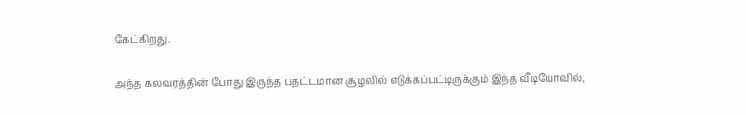கேட்கிறது.

அந்த கலவரத்தின் போது இருந்த பதட்டமான சூழலில் எடுக்கப்பட்டிருக்கும் இந்த வீடியோவில்,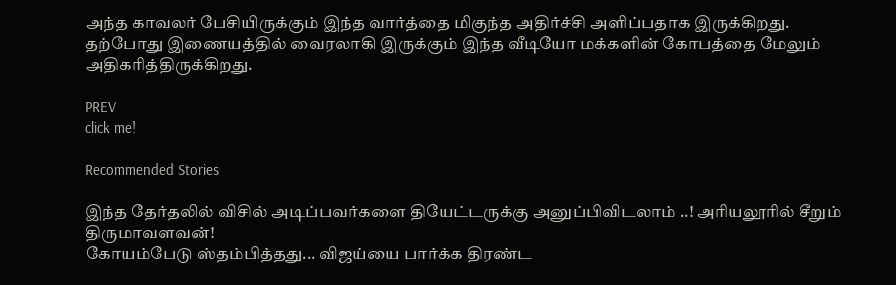அந்த காவலர் பேசியிருக்கும் இந்த வார்த்தை மிகுந்த அதிர்ச்சி அளிப்பதாக இருக்கிறது. தற்போது இணையத்தில் வைரலாகி இருக்கும் இந்த வீடியோ மக்களின் கோபத்தை மேலும் அதிகரித்திருக்கிறது.

PREV
click me!

Recommended Stories

இந்த தேர்தலில் விசில் அடிப்பவர்களை தியேட்டருக்கு அனுப்பிவிடலாம் ..! அரியலூரில் சீறும் திருமாவளவன்!
கோயம்பேடு ஸ்தம்பித்தது... விஜய்யை பார்க்க திரண்ட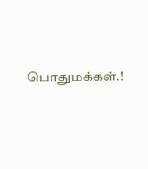பொதுமக்கள்.!